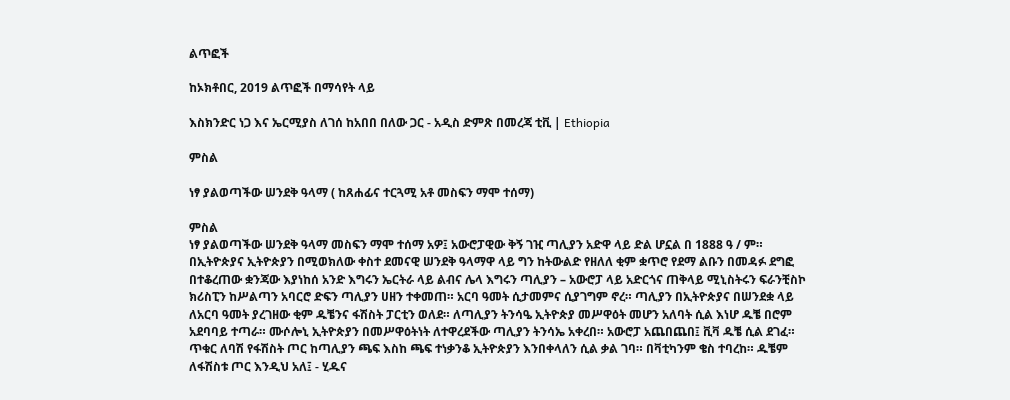ልጥፎች

ከኦክቶበር, 2019 ልጥፎች በማሳየት ላይ

እስክንድር ነጋ እና ኤርሚያስ ለገሰ ከአበበ በለው ጋር - አዲስ ድምጽ በመረጃ ቲቪ | Ethiopia

ምስል

ነፃ ያልወጣችው ሠንደቅ ዓላማ ( ከጸሐፊና ተርጓሚ አቶ መስፍን ማሞ ተሰማ)

ምስል
ነፃ ያልወጣችው ሠንደቅ ዓላማ መስፍን ማሞ ተሰማ አዎ፤ አውሮፓዊው ቅኝ ገዢ ጣሊያን አድዋ ላይ ድል ሆኗል በ 1888 ዓ / ም። በኢትዮጵያና ኢትዮጵያን በሚወክለው ቀስተ ደመናዊ ሠንደቅ ዓላማዋ ላይ ግን ከትውልድ የዘለለ ቂም ቋጥሮ የደማ ልቡን በመዳፉ ደግፎ በተቆረጠው ቋንጃው እያነከሰ አንድ እግሩን ኤርትራ ላይ ልብና ሌላ እግሩን ጣሊያን – አውሮፓ ላይ አድርጎና ጠቅላይ ሚኒስትሩን ፍራንቺስኮ ክሪስፒን ከሥልጣን አባርሮ ድፍን ጣሊያን ሀዘን ተቀመጠ። አርባ ዓመት ሲታመምና ሲያገግም ኖረ። ጣሊያን በኢትዮጵያና በሠንደቋ ላይ ለአርባ ዓመት ያረገዘው ቂም ዱቼንና ፋሽስት ፓርቲን ወለደ። ለጣሊያን ትንሳዔ ኢትዮጵያ መሥዋዕት መሆን አለባት ሲል እነሆ ዱቼ በሮም አደባባይ ተጣራ። ሙሶሎኒ ኢትዮጵያን በመሥዋዕትነት ለተዋረደችው ጣሊያን ትንሳኤ አቀረበ። አውሮፓ አጨበጨበ፤ ቪቫ ዱቼ ሲል ደገፈ። ጥቁር ለባሽ የፋሽስት ጦር ከጣሊያን ጫፍ እስከ ጫፍ ተነቃንቆ ኢትዮጵያን እንበቀላለን ሲል ቃል ገባ። በቫቲካንም ቄስ ተባረከ። ዱቼም ለፋሽስቱ ጦር እንዲህ አለ፤ - ሂዱና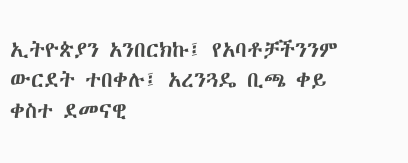ኢትዮጵያን አንበርክኩ፤ የአባቶቻችንንም ውርደት ተበቀሉ፤ አረንጓዴ ቢጫ ቀይ ቀስተ ደመናዊ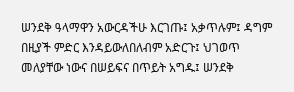ሠንደቅ ዓላማዋን አውርዳችሁ እርገጡ፤ አቃጥሉም፤ ዳግም በዚያች ምድር እንዳይውለበለብም አድርጉ፤ ህገወጥ መለያቸው ነውና በሠይፍና በጥይት አግዱ፤ ሠንደቅ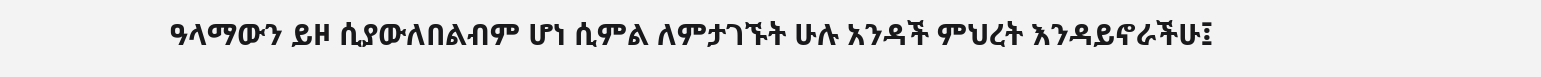ዓላማውን ይዞ ሲያውለበልብም ሆነ ሲምል ለምታገኙት ሁሉ አንዳች ምህረት እንዳይኖራችሁ፤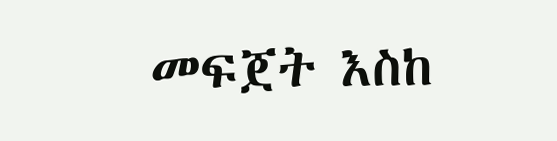መፍጀት እስከ